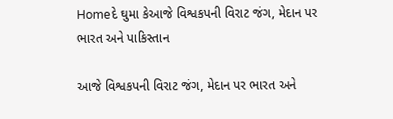Homeદે ઘુમા કેઆજે વિશ્વકપની વિરાટ જંગ, મેદાન પર ભારત અને પાકિસ્તાન

આજે વિશ્વકપની વિરાટ જંગ, મેદાન પર ભારત અને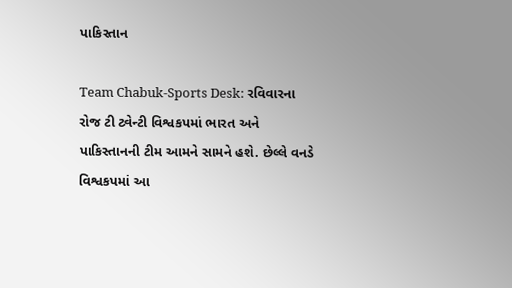પાકિસ્તાન

Team Chabuk-Sports Desk: રવિવારના રોજ ટી ટ્વેન્ટી વિશ્વકપમાં ભારત અને પાકિસ્તાનની ટીમ આમને સામને હશે. છેલ્લે વનડે વિશ્વકપમાં આ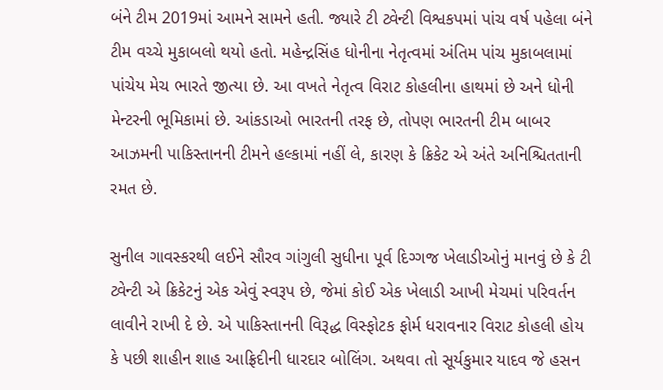બંને ટીમ 2019માં આમને સામને હતી. જ્યારે ટી ટ્વેન્ટી વિશ્વકપમાં પાંચ વર્ષ પહેલા બંને ટીમ વચ્ચે મુકાબલો થયો હતો. મહેન્દ્રસિંહ ધોનીના નેતૃત્વમાં અંતિમ પાંચ મુકાબલામાં પાંચેય મેચ ભારતે જીત્યા છે. આ વખતે નેતૃત્વ વિરાટ કોહલીના હાથમાં છે અને ધોની મેન્ટરની ભૂમિકામાં છે. આંકડાઓ ભારતની તરફ છે, તોપણ ભારતની ટીમ બાબર આઝમની પાકિસ્તાનની ટીમને હલ્કામાં નહીં લે, કારણ કે ક્રિકેટ એ અંતે અનિશ્ચિતતાની રમત છે.

સુનીલ ગાવસ્કરથી લઈને સૌરવ ગાંગુલી સુધીના પૂર્વ દિગ્ગજ ખેલાડીઓનું માનવું છે કે ટી ટ્વેન્ટી એ ક્રિકેટનું એક એવું સ્વરૂપ છે, જેમાં કોઈ એક ખેલાડી આખી મેચમાં પરિવર્તન લાવીને રાખી દે છે. એ પાકિસ્તાનની વિરૂદ્ધ વિસ્ફોટક ફોર્મ ધરાવનાર વિરાટ કોહલી હોય કે પછી શાહીન શાહ આફ્રિદીની ધારદાર બોલિંગ. અથવા તો સૂર્યકુમાર યાદવ જે હસન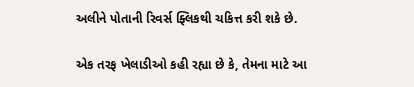અલીને પોતાની રિવર્સ ફ્લિકથી ચકિત્ત કરી શકે છે.

એક તરફ ખેલાડીઓ કહી રહ્યા છે કે, તેમના માટે આ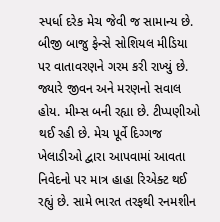સ્પર્ધા દરેક મેચ જેવી જ સામાન્ય છે. બીજી બાજુ ફેન્સે સોશિયલ મીડિયા પર વાતાવરણને ગરમ કરી રાખ્યું છે. જ્યારે જીવન અને મરણનો સવાલ હોય. મીમ્સ બની રહ્યા છે. ટીપ્પણીઓ થઈ રહી છે. મેચ પૂર્વે દિગ્ગજ ખેલાડીઓ દ્વારા આપવામાં આવતા નિવેદનો પર માત્ર હાહા રિએક્ટ થઈ રહ્યું છે. સામે ભારત તરફથી રનમશીન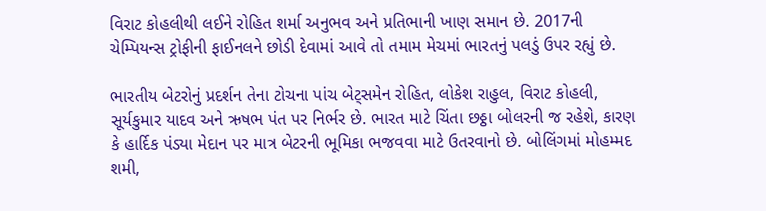વિરાટ કોહલીથી લઈને રોહિત શર્મા અનુભવ અને પ્રતિભાની ખાણ સમાન છે. 2017ની ચેમ્પિયન્સ ટ્રોફીની ફાઈનલને છોડી દેવામાં આવે તો તમામ મેચમાં ભારતનું પલડું ઉપર રહ્યું છે.

ભારતીય બેટરોનું પ્રદર્શન તેના ટોચના પાંચ બેટ્સમેન રોહિત, લોકેશ રાહુલ, વિરાટ કોહલી, સૂર્યકુમાર યાદવ અને ઋષભ પંત પર નિર્ભર છે. ભારત માટે ચિંતા છઠ્ઠા બોલરની જ રહેશે, કારણ કે હાર્દિક પંડ્યા મેદાન પર માત્ર બેટરની ભૂમિકા ભજવવા માટે ઉતરવાનો છે. બોલિંગમાં મોહમ્મદ શમી,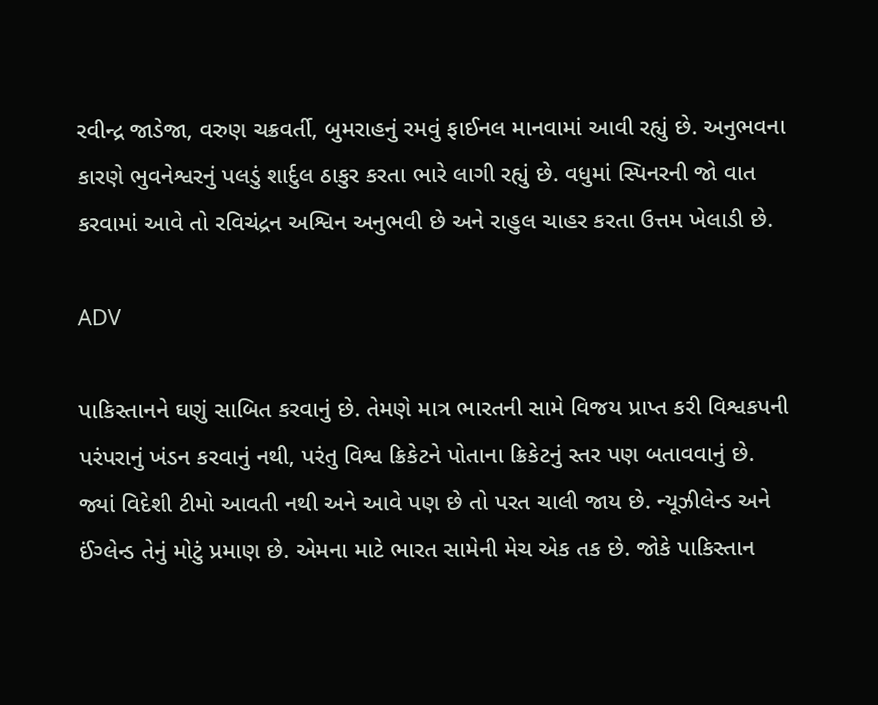રવીન્દ્ર જાડેજા, વરુણ ચક્રવર્તી, બુમરાહનું રમવું ફાઈનલ માનવામાં આવી રહ્યું છે. અનુભવના કારણે ભુવનેશ્વરનું પલડું શાર્દુલ ઠાકુર કરતા ભારે લાગી રહ્યું છે. વધુમાં સ્પિનરની જો વાત કરવામાં આવે તો રવિચંદ્રન અશ્વિન અનુભવી છે અને રાહુલ ચાહર કરતા ઉત્તમ ખેલાડી છે.

ADV

પાકિસ્તાનને ઘણું સાબિત કરવાનું છે. તેમણે માત્ર ભારતની સામે વિજય પ્રાપ્ત કરી વિશ્વકપની પરંપરાનું ખંડન કરવાનું નથી, પરંતુ વિશ્વ ક્રિકેટને પોતાના ક્રિકેટનું સ્તર પણ બતાવવાનું છે. જ્યાં વિદેશી ટીમો આવતી નથી અને આવે પણ છે તો પરત ચાલી જાય છે. ન્યૂઝીલેન્ડ અને ઈંગ્લેન્ડ તેનું મોટું પ્રમાણ છે. એમના માટે ભારત સામેની મેચ એક તક છે. જોકે પાકિસ્તાન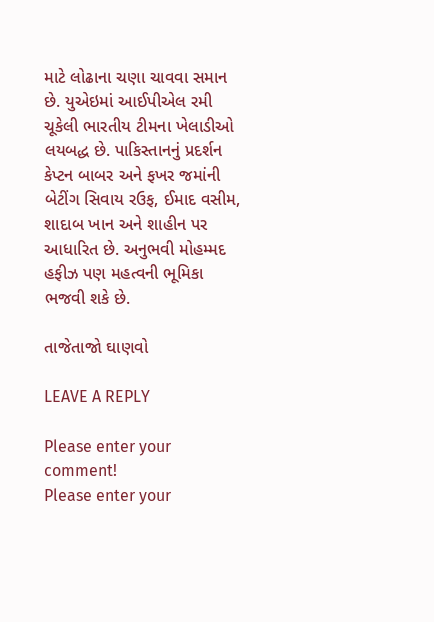માટે લોઢાના ચણા ચાવવા સમાન છે. યુએઇમાં આઈપીએલ રમી ચૂકેલી ભારતીય ટીમના ખેલાડીઓ લયબદ્ધ છે. પાકિસ્તાનનું પ્રદર્શન કેપ્ટન બાબર અને ફખર જમાંની બેટીંગ સિવાય રઉફ, ઈમાદ વસીમ, શાદાબ ખાન અને શાહીન પર આધારિત છે. અનુભવી મોહમ્મદ હફીઝ પણ મહત્વની ભૂમિકા ભજવી શકે છે.

તાજેતાજો ઘાણવો

LEAVE A REPLY

Please enter your comment!
Please enter your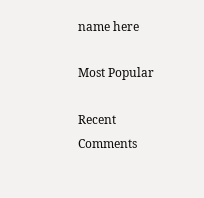name here

Most Popular

Recent Comments